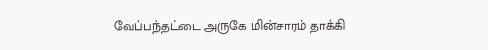வேப்பந்தட்டை அருகே மின்சாரம் தாக்கி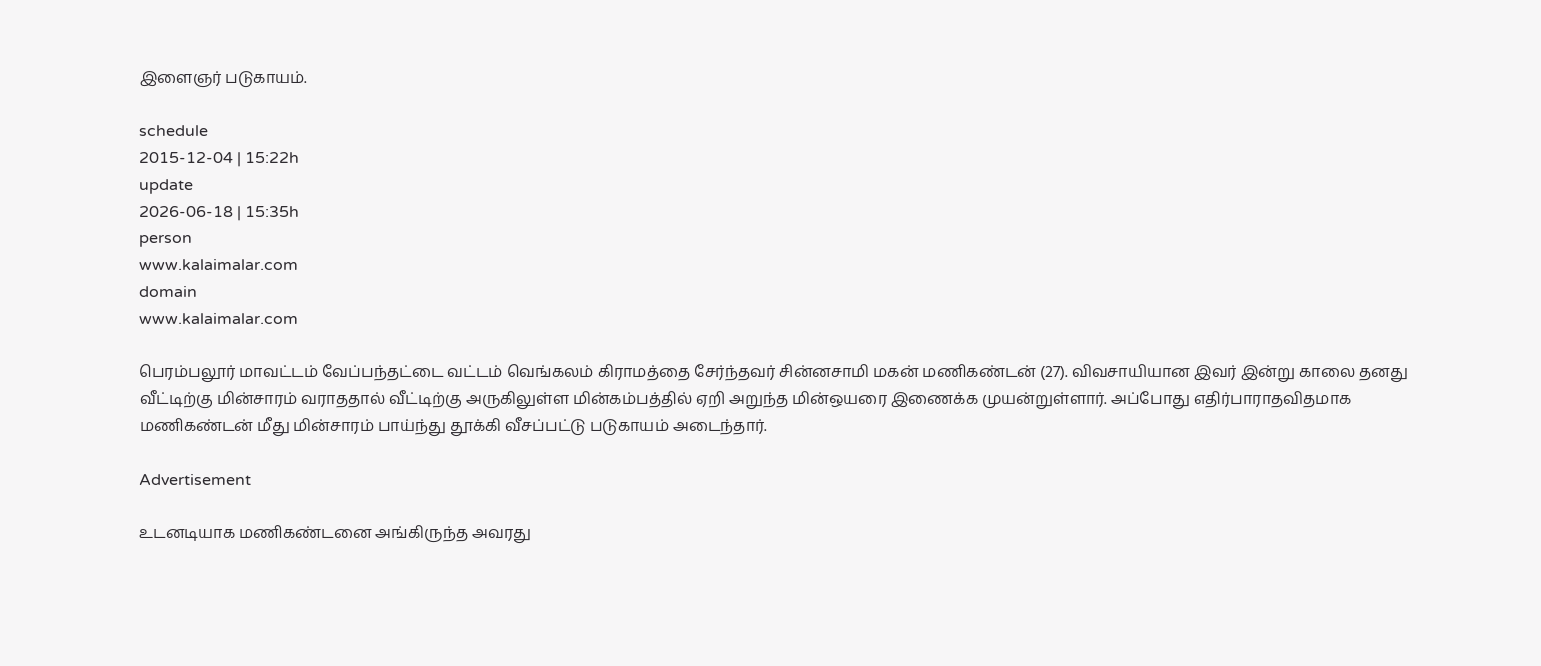இளைஞர் படுகாயம்.

schedule
2015-12-04 | 15:22h
update
2026-06-18 | 15:35h
person
www.kalaimalar.com
domain
www.kalaimalar.com

பெரம்பலூர் மாவட்டம் வேப்பந்தட்டை வட்டம் வெங்கலம் கிராமத்தை சேர்ந்தவர் சின்னசாமி மகன் மணிகண்டன் (27). விவசாயியான இவர் இன்று காலை தனது வீட்டிற்கு மின்சாரம் வராததால் வீட்டிற்கு அருகிலுள்ள மின்கம்பத்தில் ஏறி அறுந்த மின்ஒயரை இணைக்க முயன்றுள்ளார். அப்போது எதிர்பாராதவிதமாக மணிகண்டன் மீது மின்சாரம் பாய்ந்து தூக்கி வீசப்பட்டு படுகாயம் அடைந்தார்.

Advertisement

உடனடியாக மணிகண்டனை அங்கிருந்த அவரது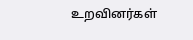உறவினர்கள்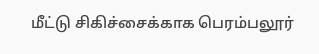மீட்டு சிகிச்சைக்காக பெரம்பலூர்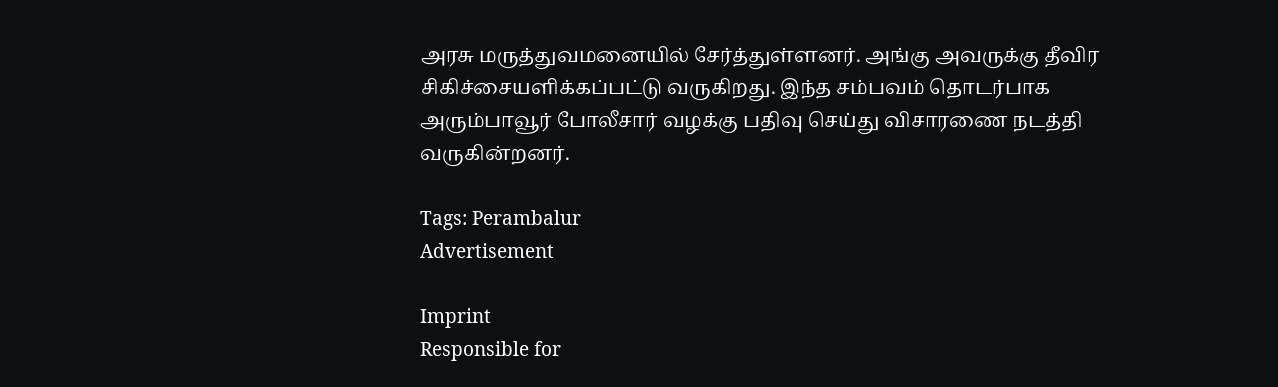அரசு மருத்துவமனையில் சேர்த்துள்ளனர். அங்கு அவருக்கு தீவிர சிகிச்சையளிக்கப்பட்டு வருகிறது. இந்த சம்பவம் தொடர்பாக அரும்பாவூர் போலீசார் வழக்கு பதிவு செய்து விசாரணை நடத்தி வருகின்றனர்.

Tags: Perambalur
Advertisement

Imprint
Responsible for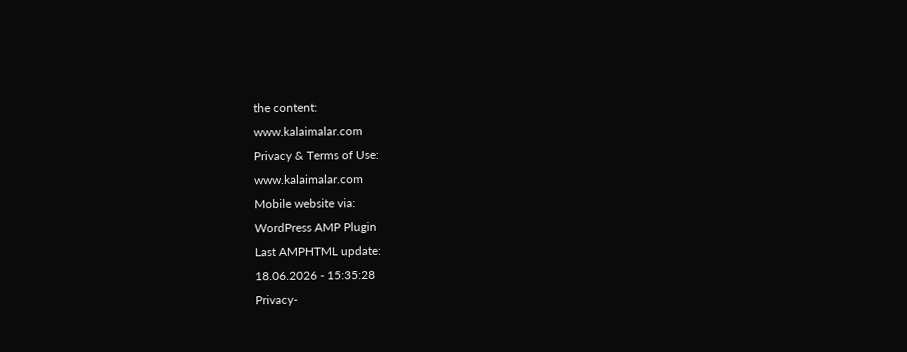the content:
www.kalaimalar.com
Privacy & Terms of Use:
www.kalaimalar.com
Mobile website via:
WordPress AMP Plugin
Last AMPHTML update:
18.06.2026 - 15:35:28
Privacy-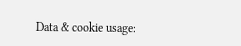Data & cookie usage: